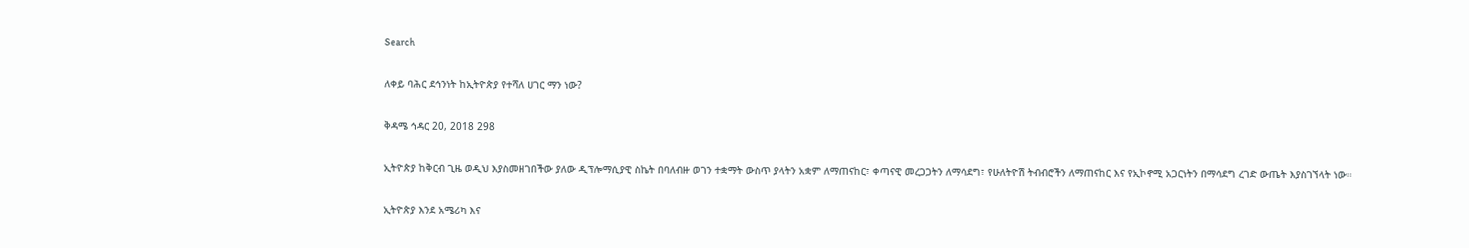Search

ለቀይ ባሕር ደኅንነት ከኢትዮጵያ የተሻለ ሀገር ማን ነው?

ቅዳሜ ኅዳር 20, 2018 298

ኢትዮጵያ ከቅርብ ጊዜ ወዲህ እያስመዘገበችው ያለው ዲፕሎማሲያዊ ስኬት በባለብዙ ወገን ተቋማት ውስጥ ያላትን አቋም ለማጠናከር፣ ቀጣናዊ መረጋጋትን ለማሳደግ፣ የሁለትዮሽ ትብብሮችን ለማጠናከር እና የኢኮኖሚ አጋርነትን በማሳደግ ረገድ ውጤት እያስገኘላት ነው።

ኢትዮጵያ እንደ አሜሪካ እና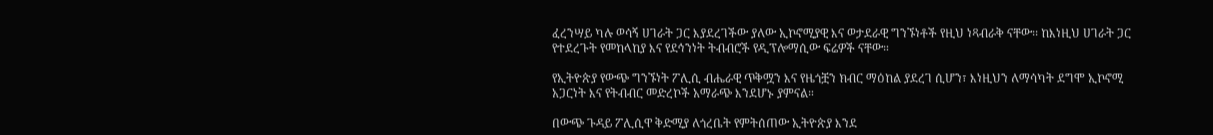ፈረንሣይ ካሉ ወሳኝ ሀገራት ጋር እያደረገችው ያለው ኢኮኖሚያዊ እና ወታደራዊ ግንኙነቶች የዚህ ነጻብራቅ ናቸው፡፡ ከእነዚህ ሀገራት ጋር የተደረጉት የመከላከያ እና የደኅንነት ትብብሮች የዲፕሎማሲው ፍሬዎች ናቸው።

የኢትዮጵያ የውጭ ግንኙነት ፖሊሲ ብሔራዊ ጥቅሟን እና የዜጎቿን ክብር ማዕከል ያደረገ ሲሆን፣ እነዚህን ለማሳካት ደግሞ ኢኮኖሚ አጋርነት እና የትብብር መድረኮች አማራጭ እንደሆኑ ያምናል።

በውጭ ጉዳይ ፖሊሲዋ ቅድሚያ ለጎረቤት የምትሰጠው ኢትዮጵያ እንደ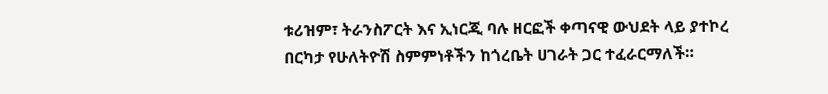ቱሪዝም፣ ትራንስፖርት እና ኢነርጂ ባሉ ዘርፎች ቀጣናዊ ውህደት ላይ ያተኮረ በርካታ የሁለትዮሽ ስምምነቶችን ከጎረቤት ሀገራት ጋር ተፈራርማለች።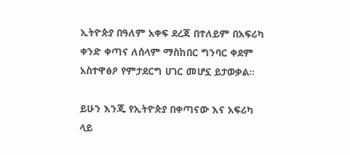ኢትዮጵያ በዓለም አቀፍ ደረጃ በተለይም በአፍሪካ ቀንድ ቀጣና ለሰላም ማስከበር ግንባር ቀደም አስተዋፅዖ የምታደርግ ሀገር መሆኗ ይታወቃል።

ይሁን እንጂ የኢትዮጵያ በቀጣናው እና አፍሪካ ላይ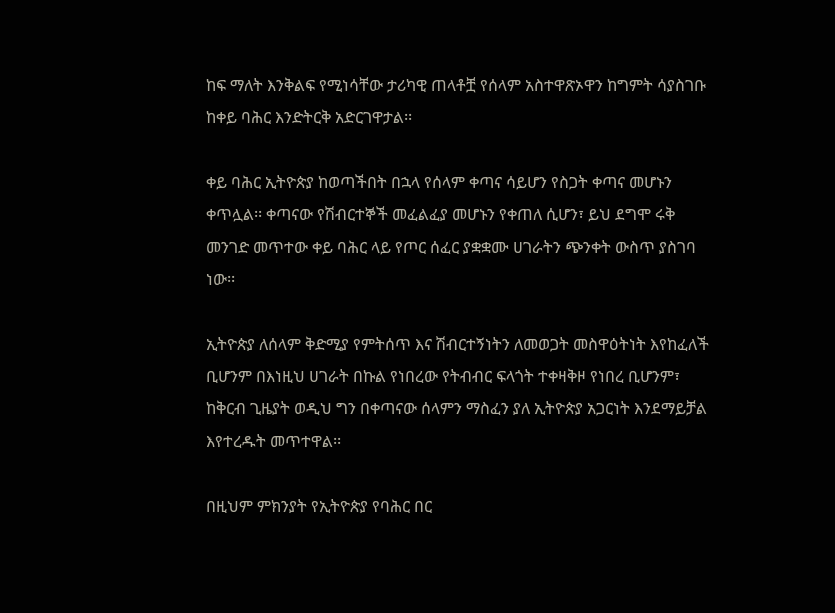ከፍ ማለት እንቅልፍ የሚነሳቸው ታሪካዊ ጠላቶቿ የሰላም አስተዋጽኦዋን ከግምት ሳያስገቡ ከቀይ ባሕር እንድትርቅ አድርገዋታል፡፡

ቀይ ባሕር ኢትዮጵያ ከወጣችበት በኋላ የሰላም ቀጣና ሳይሆን የስጋት ቀጣና መሆኑን ቀጥሏል፡፡ ቀጣናው የሽብርተኞች መፈልፈያ መሆኑን የቀጠለ ሲሆን፣ ይህ ደግሞ ሩቅ መንገድ መጥተው ቀይ ባሕር ላይ የጦር ሰፈር ያቋቋሙ ሀገራትን ጭንቀት ውስጥ ያስገባ ነው፡፡

ኢትዮጵያ ለሰላም ቅድሚያ የምትሰጥ እና ሽብርተኝነትን ለመወጋት መስዋዕትነት እየከፈለች ቢሆንም በእነዚህ ሀገራት በኩል የነበረው የትብብር ፍላጎት ተቀዛቅዞ የነበረ ቢሆንም፣ ከቅርብ ጊዜያት ወዲህ ግን በቀጣናው ሰላምን ማስፈን ያለ ኢትዮጵያ አጋርነት እንደማይቻል እየተረዱት መጥተዋል፡፡

በዚህም ምክንያት የኢትዮጵያ የባሕር በር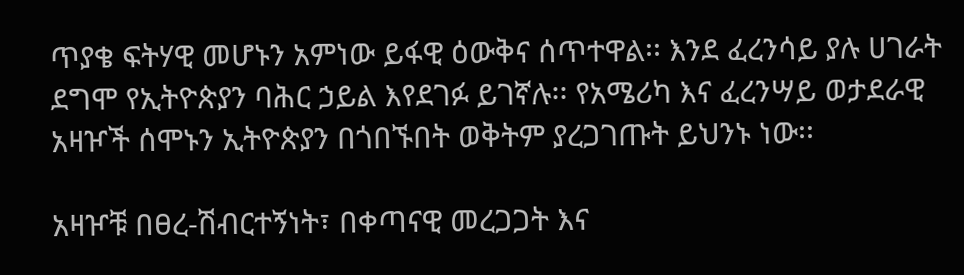ጥያቄ ፍትሃዊ መሆኑን አምነው ይፋዊ ዕውቅና ሰጥተዋል፡፡ እንደ ፈረንሳይ ያሉ ሀገራት ደግሞ የኢትዮጵያን ባሕር ኃይል እየደገፉ ይገኛሉ፡፡ የአሜሪካ እና ፈረንሣይ ወታደራዊ አዛዦች ሰሞኑን ኢትዮጵያን በጎበኙበት ወቅትም ያረጋገጡት ይህንኑ ነው፡፡

አዛዦቹ በፀረ-ሽብርተኝነት፣ በቀጣናዊ መረጋጋት እና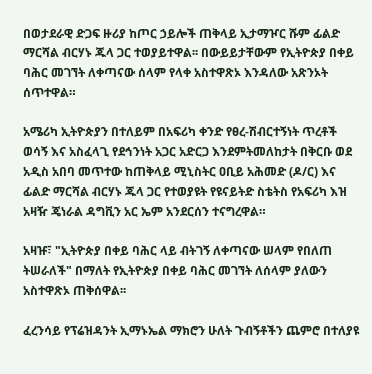በወታደራዊ ድጋፍ ዙሪያ ከጦር ኃይሎች ጠቅላይ ኢታማዦር ሹም ፊልድ ማርሻል ብርሃኑ ጁላ ጋር ተወያይተዋል፡፡ በውይይታቸውም የኢትዮጵያ በቀይ ባሕር መገኘት ለቀጣናው ሰላም የላቀ አስተዋጽኦ እንዳለው አጽንኦት ሰጥተዋል።

አሜሪካ ኢትዮጵያን በተለይም በአፍሪካ ቀንድ የፀረ-ሽብርተኝነት ጥረቶች ወሳኝ እና አስፈላጊ የደኅንነት አጋር አድርጋ እንደምትመለከታት በቅርቡ ወደ አዲስ አበባ መጥተው ከጠቅላይ ሚኒስትር ዐቢይ አሕመድ (ዶ/ር) እና ፊልድ ማርሻል ብርሃኑ ጁላ ጋር የተወያዩት የዩናይትድ ስቴትስ የአፍሪካ እዝ አዛዥ ጄነራል ዳግቪን አር ኤም አንደርሰን ተናግረዋል።

አዛዡ፣ "ኢትዮጵያ በቀይ ባሕር ላይ ብትገኝ ለቀጣናው ሠላም የበለጠ ትሠራለች" በማለት የኢትዮጵያ በቀይ ባሕር መገኘት ለሰላም ያለውን አስተዋጽኦ ጠቅሰዋል፡፡

ፈረንሳይ የፕሬዝዳንት ኢማኑኤል ማክሮን ሁለት ጉብኝቶችን ጨምሮ በተለያዩ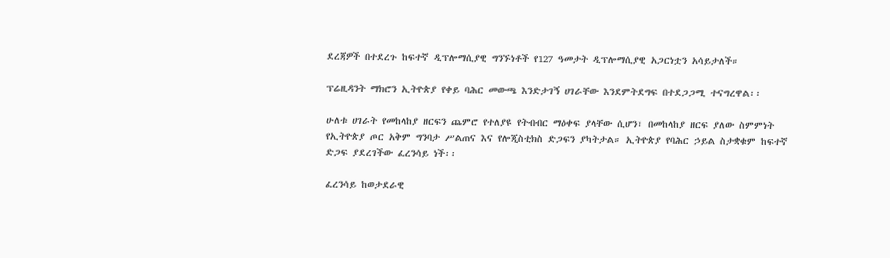ደረጃዎች በተደረጉ ከፍተኛ ዲፕሎማሲያዊ ግንኙነቶች የ127 ዓመታት ዲፕሎማሲያዊ አጋርነቷን አሳይታለች።

ፕሬዚዳንት ማክሮን ኢትዮጵያ የቀይ ባሕር መውጫ እንድታገኝ ሀገራቸው እንደምትደግፍ በተደጋጋሚ ተናግረዋል፡፡

ሁለቱ ሀገራት የመከላከያ ዘርፍን ጨምሮ የተለያዩ የትብብር ማዕቀፍ ያላቸው ሲሆን፣ በመከላከያ ዘርፍ ያለው ስምምነት የኢትዮጵያ ጦር አቅም ግንባታ ሥልጠና እና የሎጂስቲክስ ድጋፍን ያካትታል። ኢትዮጵያ የባሕር ኃይል ስታቋቁም ከፍተኛ ድጋፍ ያደረገችው ፈረንሳይ ነች፡፡

ፈረንሳይ ከወታደራዊ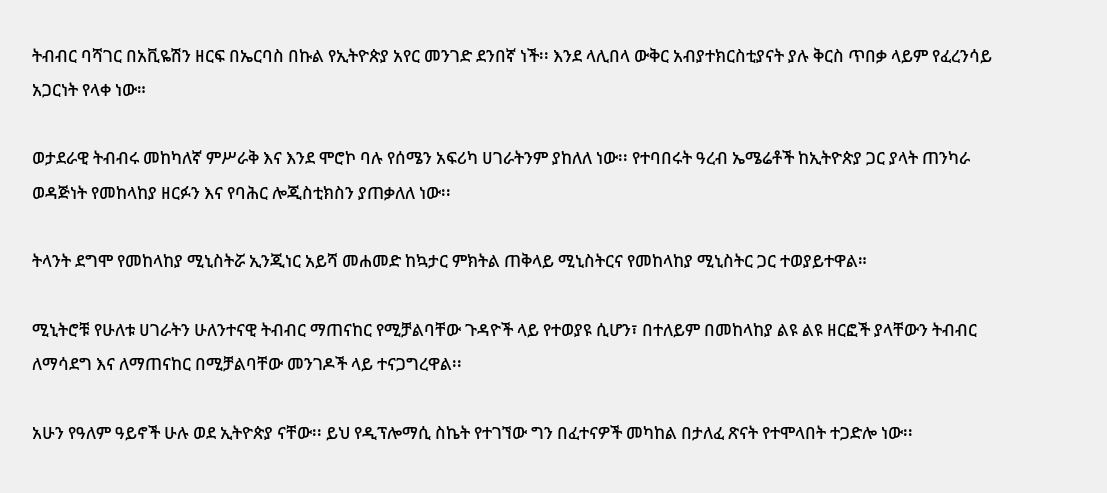ትብብር ባሻገር በአቪዬሽን ዘርፍ በኤርባስ በኩል የኢትዮጵያ አየር መንገድ ደንበኛ ነች፡፡ እንደ ላሊበላ ውቅር አብያተክርስቲያናት ያሉ ቅርስ ጥበቃ ላይም የፈረንሳይ አጋርነት የላቀ ነው።

ወታደራዊ ትብብሩ መከካለኛ ምሥራቅ እና እንደ ሞሮኮ ባሉ የሰሜን አፍሪካ ሀገራትንም ያከለለ ነው፡፡ የተባበሩት ዓረብ ኤሜሬቶች ከኢትዮጵያ ጋር ያላት ጠንካራ ወዳጅነት የመከላከያ ዘርፉን እና የባሕር ሎጂስቲክስን ያጠቃለለ ነው፡፡

ትላንት ደግሞ የመከላከያ ሚኒስትሯ ኢንጂነር አይሻ መሐመድ ከኳታር ምክትል ጠቅላይ ሚኒስትርና የመከላከያ ሚኒስትር ጋር ተወያይተዋል።

ሚኒትሮቹ የሁለቱ ሀገራትን ሁለንተናዊ ትብብር ማጠናከር የሚቻልባቸው ጉዳዮች ላይ የተወያዩ ሲሆን፣ በተለይም በመከላከያ ልዩ ልዩ ዘርፎች ያላቸውን ትብብር ለማሳደግ እና ለማጠናከር በሚቻልባቸው መንገዶች ላይ ተናጋግረዋል፡፡

አሁን የዓለም ዓይኖች ሁሉ ወደ ኢትዮጵያ ናቸው፡፡ ይህ የዲፕሎማሲ ስኬት የተገኘው ግን በፈተናዎች መካከል በታለፈ ጽናት የተሞላበት ተጋድሎ ነው፡፡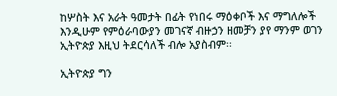ከሦስት እና አራት ዓመታት በፊት የነበሩ ማዕቀቦች እና ማግለሎች እንዲሁም የምዕራባውያን መገናኛ ብዙኃን ዘመቻን ያየ ማንም ወገን ኢትዮጵያ እዚህ ትደርሳለች ብሎ አያስብም፡፡

ኢትዮጵያ ግን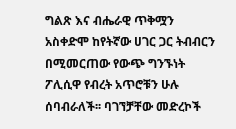ግልጽ እና ብሔራዊ ጥቅሟን አስቀድሞ ከየትኛው ሀገር ጋር ትብብርን በሚመርጠው የውጭ ግንኙነት ፖሊሲዋ የብረት አጥሮቹን ሁሉ ሰባብራለች፡፡ ባገኘቻቸው መድረኮች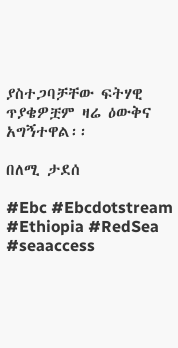ያስተጋባቻቸው ፍትሃዊ ጥያቄዎቿም ዛሬ ዕውቅና አግኝተዋል፡፡

በለሚ ታደሰ

#Ebc #Ebcdotstream #Ethiopia #RedSea #seaaccess